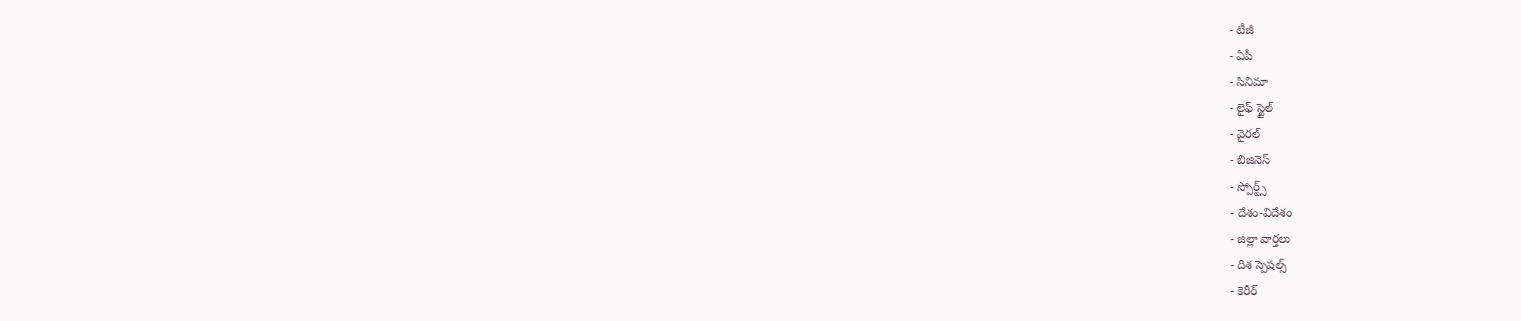- టీజీ
- ఏపీ
- సినిమా
- లైఫ్ స్టైల్
- వైరల్
- బిజినెస్
- స్పోర్ట్స్
- దేశం-విదేశం
- జిల్లా వార్తలు
- దిశ స్పెషల్స్
- కెరీర్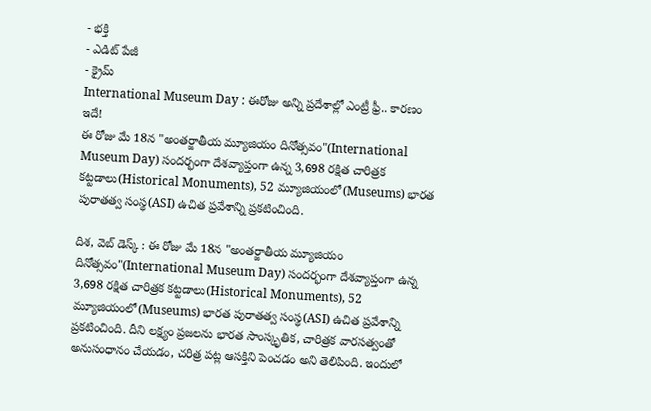- భక్తి
- ఎడిట్ పేజీ
- క్రైమ్
International Museum Day : ఈరోజు అన్ని ప్రదేశాల్లో ఎంట్రీ ఫ్రీ.. కారణం ఇదే!
ఈ రోజు మే 18న "అంతర్జాతీయ మ్యూజియం దినోత్సవం"(International Museum Day) సందర్భంగా దేశవ్యాప్తంగా ఉన్న 3,698 రక్షిత చారిత్రక కట్టడాలు(Historical Monuments), 52 మ్యూజియంలో(Museums) భారత పురాతత్వ సంస్థ(ASI) ఉచిత ప్రవేశాన్ని ప్రకటించింది.

దిశ, వెబ్ డెస్క్ : ఈ రోజు మే 18న "అంతర్జాతీయ మ్యూజియం దినోత్సవం"(International Museum Day) సందర్భంగా దేశవ్యాప్తంగా ఉన్న 3,698 రక్షిత చారిత్రక కట్టడాలు(Historical Monuments), 52 మ్యూజియంలో(Museums) భారత పురాతత్వ సంస్థ(ASI) ఉచిత ప్రవేశాన్ని ప్రకటించింది. దీని లక్ష్యం ప్రజలను భారత సాంస్కృతిక, చారిత్రక వారసత్వంతో అనుసంధానం చేయడం, చరిత్ర పట్ల ఆసక్తిని పెంచడం అని తెలిపింది. ఇందులో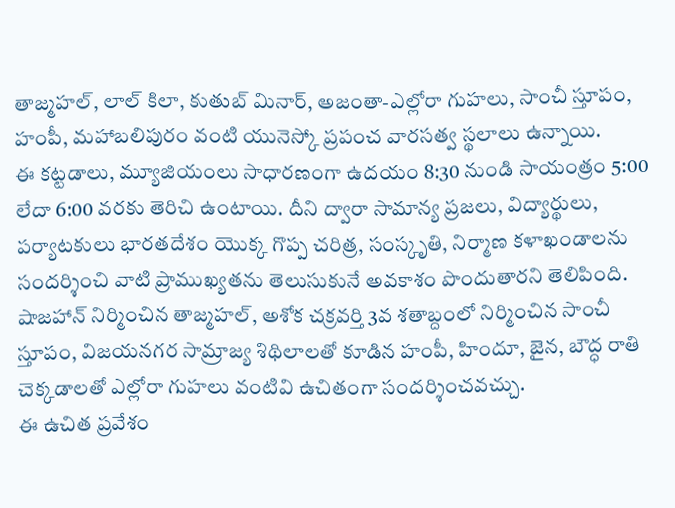తాజ్మహల్, లాల్ కిలా, కుతుబ్ మినార్, అజంతా-ఎల్లోరా గుహలు, సాంచీ స్తూపం, హంపీ, మహాబలిపురం వంటి యునెస్కో ప్రపంచ వారసత్వ స్థలాలు ఉన్నాయి.
ఈ కట్టడాలు, మ్యూజియంలు సాధారణంగా ఉదయం 8:30 నుండి సాయంత్రం 5:00 లేదా 6:00 వరకు తెరిచి ఉంటాయి. దీని ద్వారా సామాన్య ప్రజలు, విద్యార్థులు, పర్యాటకులు భారతదేశం యొక్క గొప్ప చరిత్ర, సంస్కృతి, నిర్మాణ కళాఖండాలను సందర్శించి వాటి ప్రాముఖ్యతను తెలుసుకునే అవకాశం పొందుతారని తెలిపింది. షాజహాన్ నిర్మించిన తాజ్మహల్, అశోక చక్రవర్తి 3వ శతాబ్దంలో నిర్మించిన సాంచీ స్తూపం, విజయనగర సామ్రాజ్య శిథిలాలతో కూడిన హంపీ, హిందూ, జైన, బౌద్ధ రాతి చెక్కడాలతో ఎల్లోరా గుహలు వంటివి ఉచితంగా సందర్శించవచ్చు.
ఈ ఉచిత ప్రవేశం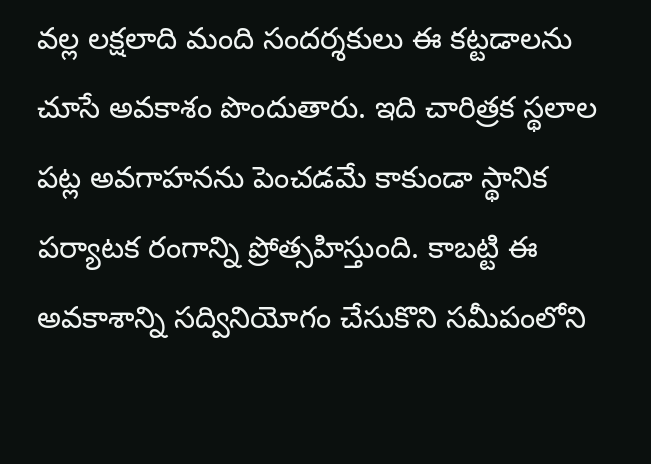వల్ల లక్షలాది మంది సందర్శకులు ఈ కట్టడాలను చూసే అవకాశం పొందుతారు. ఇది చారిత్రక స్థలాల పట్ల అవగాహనను పెంచడమే కాకుండా స్థానిక పర్యాటక రంగాన్ని ప్రోత్సహిస్తుంది. కాబట్టి ఈ అవకాశాన్ని సద్వినియోగం చేసుకొని సమీపంలోని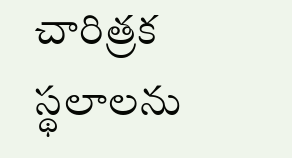చారిత్రక స్థలాలను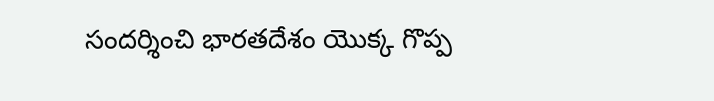సందర్శించి భారతదేశం యొక్క గొప్ప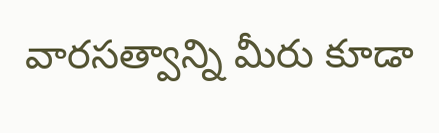వారసత్వాన్ని మీరు కూడా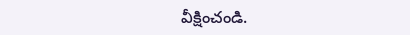వీక్షించండి.